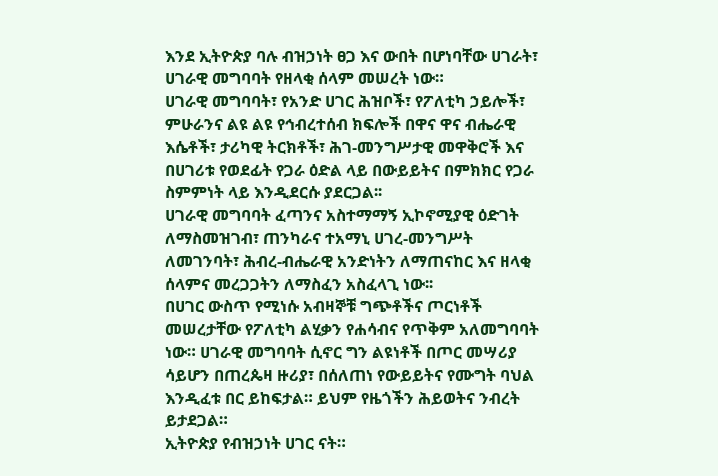እንደ ኢትዮጵያ ባሉ ብዝኃነት ፀጋ እና ውበት በሆነባቸው ሀገራት፣ ሀገራዊ መግባባት የዘላቂ ሰላም መሠረት ነው።
ሀገራዊ መግባባት፣ የአንድ ሀገር ሕዝቦች፣ የፖለቲካ ኃይሎች፣ ምሁራንና ልዩ ልዩ የኅብረተሰብ ክፍሎች በዋና ዋና ብሔራዊ እሴቶች፣ ታሪካዊ ትርክቶች፣ ሕገ-መንግሥታዊ መዋቅሮች እና በሀገሪቱ የወደፊት የጋራ ዕድል ላይ በውይይትና በምክክር የጋራ ስምምነት ላይ እንዲደርሱ ያደርጋል፡፡
ሀገራዊ መግባባት ፈጣንና አስተማማኝ ኢኮኖሚያዊ ዕድገት ለማስመዝገብ፣ ጠንካራና ተአማኒ ሀገረ-መንግሥት ለመገንባት፣ ሕብረ-ብሔራዊ አንድነትን ለማጠናከር እና ዘላቂ ሰላምና መረጋጋትን ለማስፈን አስፈላጊ ነው፡፡
በሀገር ውስጥ የሚነሱ አብዛኞቹ ግጭቶችና ጦርነቶች መሠረታቸው የፖለቲካ ልሂቃን የሐሳብና የጥቅም አለመግባባት ነው። ሀገራዊ መግባባት ሲኖር ግን ልዩነቶች በጦር መሣሪያ ሳይሆን በጠረጴዛ ዙሪያ፣ በሰለጠነ የውይይትና የሙግት ባህል እንዲፈቱ በር ይከፍታል። ይህም የዜጎችን ሕይወትና ንብረት ይታደጋል።
ኢትዮጵያ የብዝኃነት ሀገር ናት።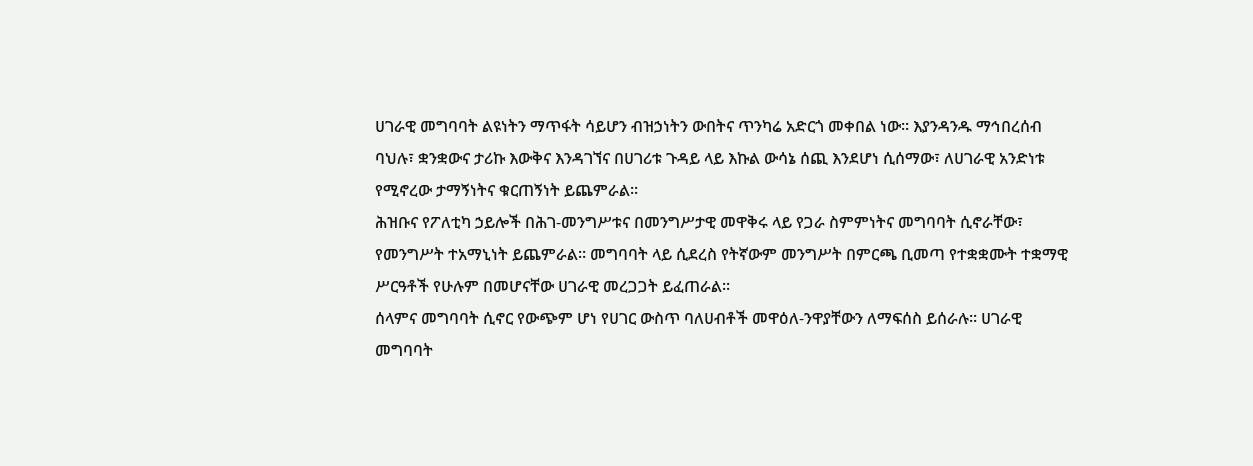ሀገራዊ መግባባት ልዩነትን ማጥፋት ሳይሆን ብዝኃነትን ውበትና ጥንካሬ አድርጎ መቀበል ነው። እያንዳንዱ ማኅበረሰብ ባህሉ፣ ቋንቋውና ታሪኩ እውቅና እንዳገኘና በሀገሪቱ ጉዳይ ላይ እኩል ውሳኔ ሰጪ እንደሆነ ሲሰማው፣ ለሀገራዊ አንድነቱ የሚኖረው ታማኝነትና ቁርጠኝነት ይጨምራል።
ሕዝቡና የፖለቲካ ኃይሎች በሕገ-መንግሥቱና በመንግሥታዊ መዋቅሩ ላይ የጋራ ስምምነትና መግባባት ሲኖራቸው፣ የመንግሥት ተአማኒነት ይጨምራል። መግባባት ላይ ሲደረስ የትኛውም መንግሥት በምርጫ ቢመጣ የተቋቋሙት ተቋማዊ ሥርዓቶች የሁሉም በመሆናቸው ሀገራዊ መረጋጋት ይፈጠራል፡፡
ሰላምና መግባባት ሲኖር የውጭም ሆነ የሀገር ውስጥ ባለሀብቶች መዋዕለ-ንዋያቸውን ለማፍሰስ ይሰራሉ፡፡ ሀገራዊ መግባባት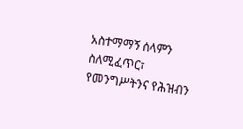አስተማማኝ ሰላምን ስለሚፈጥር፣ የመንግሥትንና የሕዝብን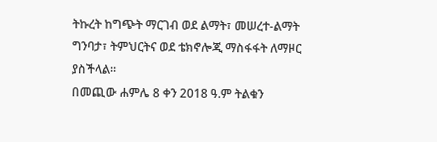ትኩረት ከግጭት ማርገብ ወደ ልማት፣ መሠረተ-ልማት ግንባታ፣ ትምህርትና ወደ ቴክኖሎጂ ማስፋፋት ለማዞር ያስችላል።
በመጪው ሐምሌ 8 ቀን 2018 ዓ.ም ትልቁን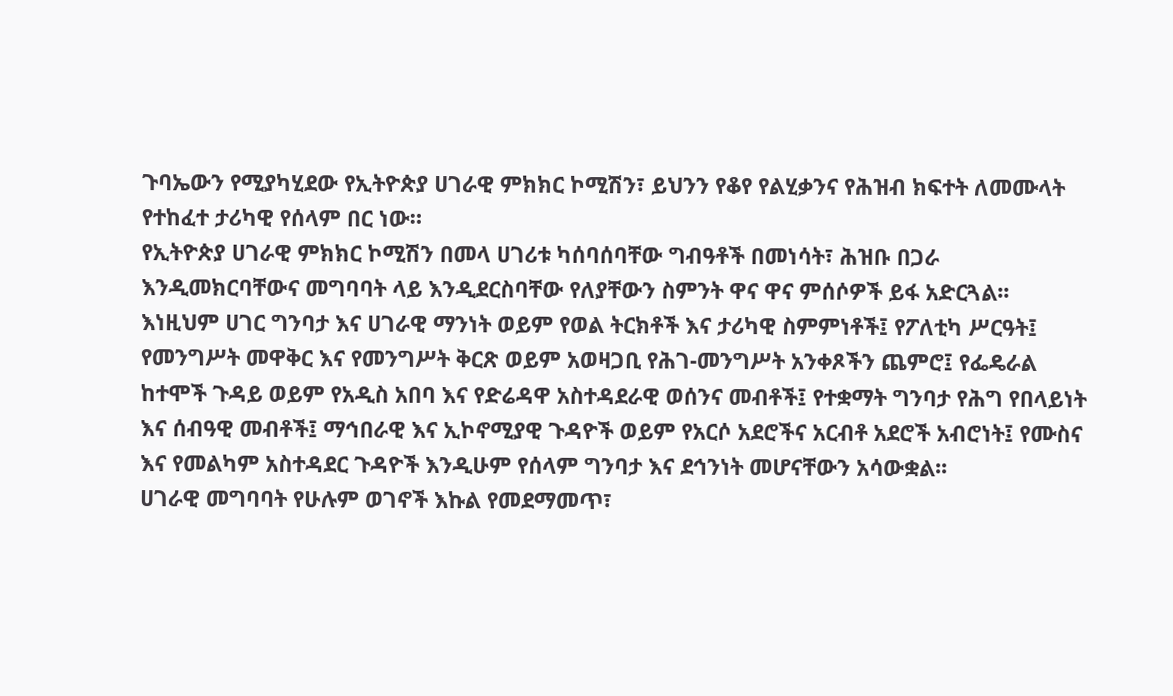ጉባኤውን የሚያካሂደው የኢትዮጵያ ሀገራዊ ምክክር ኮሚሽን፣ ይህንን የቆየ የልሂቃንና የሕዝብ ክፍተት ለመሙላት የተከፈተ ታሪካዊ የሰላም በር ነው።
የኢትዮጵያ ሀገራዊ ምክክር ኮሚሽን በመላ ሀገሪቱ ካሰባሰባቸው ግብዓቶች በመነሳት፣ ሕዝቡ በጋራ እንዲመክርባቸውና መግባባት ላይ እንዲደርስባቸው የለያቸውን ስምንት ዋና ዋና ምሰሶዎች ይፋ አድርጓል፡፡
እነዚህም ሀገር ግንባታ እና ሀገራዊ ማንነት ወይም የወል ትርክቶች እና ታሪካዊ ስምምነቶች፤ የፖለቲካ ሥርዓት፤ የመንግሥት መዋቅር እና የመንግሥት ቅርጽ ወይም አወዛጋቢ የሕገ-መንግሥት አንቀጾችን ጨምሮ፤ የፌዴራል ከተሞች ጉዳይ ወይም የአዲስ አበባ እና የድሬዳዋ አስተዳደራዊ ወሰንና መብቶች፤ የተቋማት ግንባታ የሕግ የበላይነት እና ሰብዓዊ መብቶች፤ ማኅበራዊ እና ኢኮኖሚያዊ ጉዳዮች ወይም የአርሶ አደሮችና አርብቶ አደሮች አብሮነት፤ የሙስና እና የመልካም አስተዳደር ጉዳዮች እንዲሁም የሰላም ግንባታ እና ደኅንነት መሆናቸውን አሳውቋል፡፡
ሀገራዊ መግባባት የሁሉም ወገኖች እኩል የመደማመጥ፣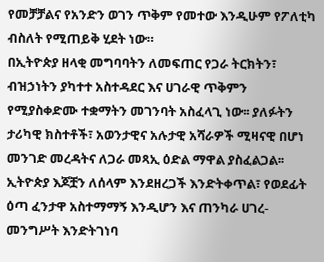የመቻቻልና የአንድን ወገን ጥቅም የመተው እንዲሁም የፖለቲካ ብስለት የሚጠይቅ ሂደት ነው።
በኢትዮጵያ ዘላቂ መግባባትን ለመፍጠር የጋራ ትርክትን፣ ብዝኃነትን ያካተተ አስተዳደር እና ሀገራዊ ጥቅምን የሚያስቀድሙ ተቋማትን መገንባት አስፈላጊ ነው፡፡ ያለፉትን ታሪካዊ ክስተቶች፣ አወንታዊና አሉታዊ አሻራዎች ሚዛናዊ በሆነ መንገድ መረዳትና ለጋራ መጻኢ ዕድል ማዋል ያስፈልጋል፡፡
ኢትዮጵያ እጆቿን ለሰላም እንደዘረጋች እንድትቀጥል፣ የወደፊት ዕጣ ፈንታዋ አስተማማኝ እንዲሆን እና ጠንካራ ሀገረ-መንግሥት እንድትገነባ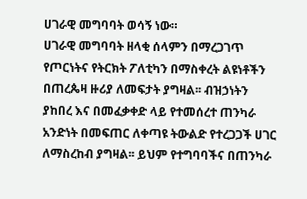ሀገራዊ መግባባት ወሳኝ ነው።
ሀገራዊ መግባባት ዘላቂ ሰላምን በማረጋገጥ የጦርነትና የትርክት ፖለቲካን በማስቀረት ልዩነቶችን በጠረጴዛ ዙሪያ ለመፍታት ያግዛል፡፡ ብዝኃነትን ያከበረ እና በመፈቃቀድ ላይ የተመሰረተ ጠንካራ አንድነት በመፍጠር ለቀጣዩ ትውልድ የተረጋጋች ሀገር ለማስረከብ ያግዛል፡፡ ይህም የተግባባችና በጠንካራ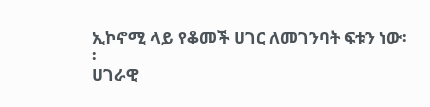ኢኮኖሚ ላይ የቆመች ሀገር ለመገንባት ፍቱን ነው፡፡
ሀገራዊ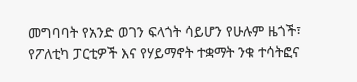መግባባት የአንድ ወገን ፍላጎት ሳይሆን የሁሉም ዜጎች፣ የፖለቲካ ፓርቲዎች እና የሃይማኖት ተቋማት ንቁ ተሳትፎና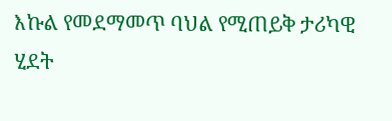እኩል የመደማመጥ ባህል የሚጠይቅ ታሪካዊ ሂደት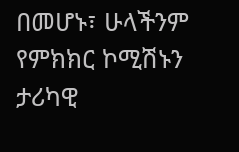በመሆኑ፣ ሁላችንም የምክክር ኮሚሽኑን ታሪካዊ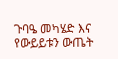ጉባዔ መካሄድ እና የውይይቱን ውጤት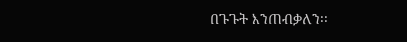በጉጉት እንጠብቃለን፡፡